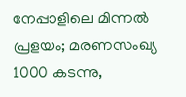നേപ്പാളിലെ മിന്നൽ പ്രളയം; മരണസംഖ്യ 1000 കടന്നു,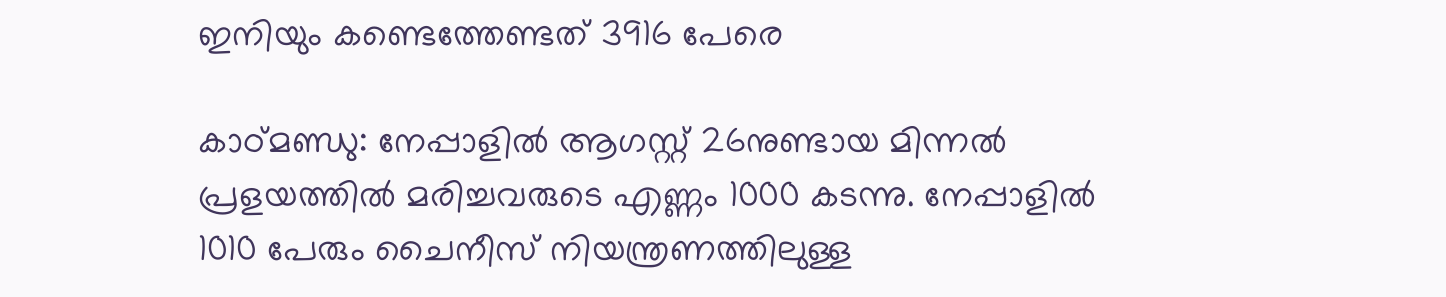ഇനിയും കണ്ടെത്തേണ്ടത് 3916 പേരെ

കാഠ്മണ്ഡു: നേപ്പാളിൽ ആഗസ്റ്റ് 26നുണ്ടായ മിന്നൽ പ്രളയത്തിൽ മരിച്ചവരുടെ എണ്ണം 1000 കടന്നു. നേപ്പാളിൽ 1010 പേരും ചൈനീസ് നിയന്ത്രണത്തിലുള്ള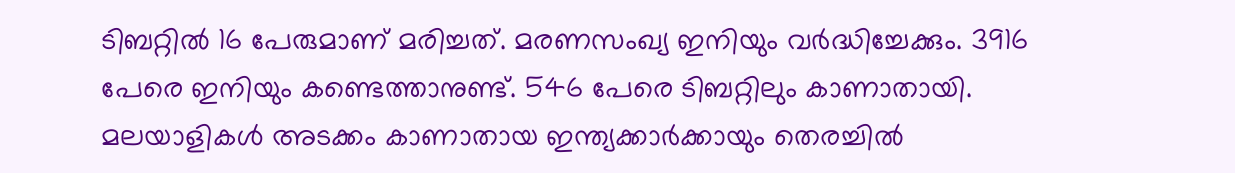ടിബറ്റിൽ 16 പേരുമാണ് മരിച്ചത്. മരണസംഖ്യ ഇനിയും വർദ്ധിച്ചേക്കും. 3916 പേരെ ഇനിയും കണ്ടെത്താനുണ്ട്. 546 പേരെ ടിബറ്റിലും കാണാതായി. മലയാളികൾ അടക്കം കാണാതായ ഇന്ത്യക്കാർക്കായും തെരച്ചിൽ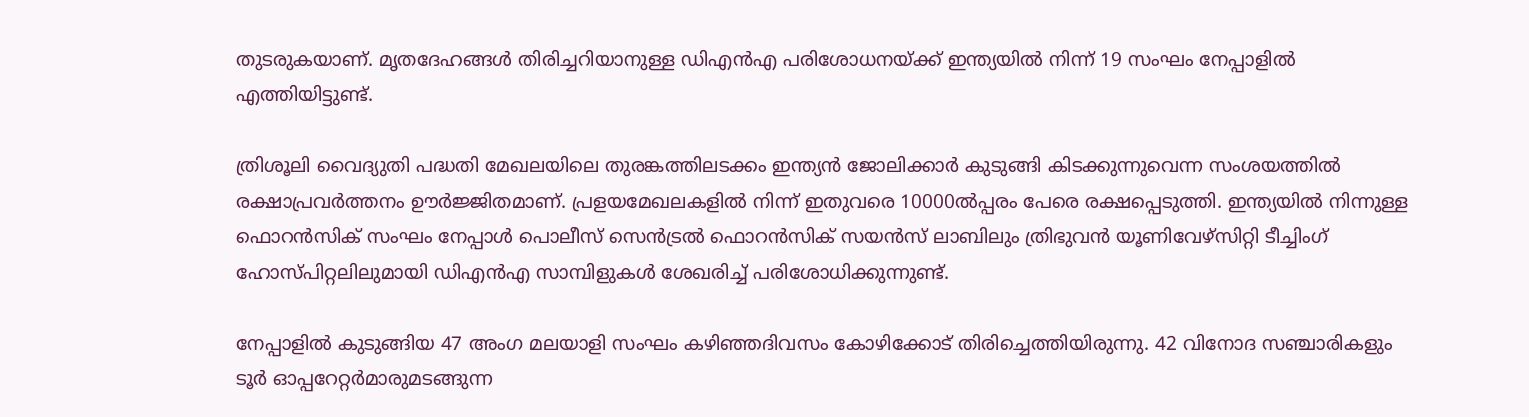തുടരുകയാണ്. മൃതദേഹങ്ങൾ തിരിച്ചറിയാനുള്ള ഡിഎൻഎ പരിശോധനയ്ക്ക് ഇന്ത്യയിൽ നിന്ന് 19 സംഘം നേപ്പാളിൽ എത്തിയിട്ടുണ്ട്.

ത്രിശൂലി വൈദ്യുതി പദ്ധതി മേഖലയിലെ തുരങ്കത്തിലടക്കം ഇന്ത്യൻ ജോലിക്കാർ കുടുങ്ങി കിടക്കുന്നുവെന്ന സംശയത്തിൽ രക്ഷാപ്രവ‌ർത്തനം ഊർജ്ജിതമാണ്. പ്രളയമേഖലകളിൽ നിന്ന് ഇതുവരെ 10000ൽപ്പരം പേരെ രക്ഷപ്പെടുത്തി. ഇന്ത്യയിൽ നിന്നുള്ള ഫൊറൻസിക് സംഘം നേപ്പാൾ പൊലീസ് സെൻട്രൽ ഫൊറൻസിക് സയൻസ് ലാബിലും ത്രിഭുവൻ യൂണിവേഴ്സിറ്റി ടീച്ചിംഗ് ഹോസ്‌പിറ്റലിലുമായി ഡിഎൻഎ സാമ്പിളുകൾ ശേഖരിച്ച് പരിശോധിക്കുന്നുണ്ട്.

നേപ്പാളിൽ കുടുങ്ങിയ 47 അംഗ മലയാളി സംഘം കഴിഞ്ഞദിവസം കോഴിക്കോട് തിരിച്ചെത്തിയിരുന്നു. 42 വിനോദ സഞ്ചാരികളും ടൂർ ഓപ്പറേറ്റർമാരുമടങ്ങുന്ന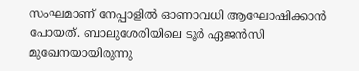സംഘമാണ് നേപ്പാളിൽ ഓണാവധി ആഘോഷിക്കാൻ പോയത്. ബാലുശേരിയിലെ ടൂർ ഏജൻസി മുഖേനയായിരുന്നു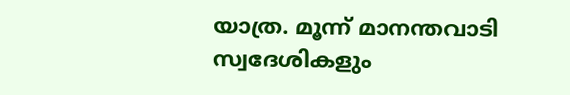യാത്ര. മൂന്ന് മാനന്തവാടി സ്വദേശികളും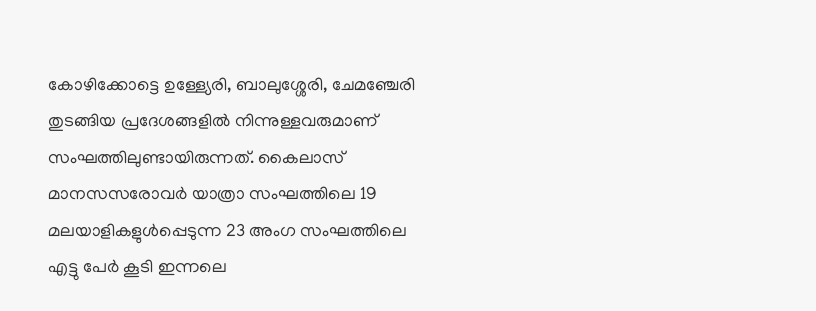കോഴിക്കോട്ടെ ഉള്ള്യേരി, ബാലുശ്ശേരി, ചേമഞ്ചേരി തുടങ്ങിയ പ്രദേശങ്ങളിൽ നിന്നുള്ളവരുമാണ് സംഘത്തിലുണ്ടായിരുന്നത്. കൈലാസ് മാനസസരോവർ യാത്രാ സംഘത്തിലെ 19 മലയാളികളുൾപ്പെടുന്ന 23 അംഗ സംഘത്തിലെ എട്ടു പേർ കൂടി ഇന്നലെ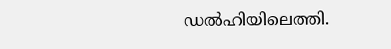ഡൽഹിയിലെത്തി.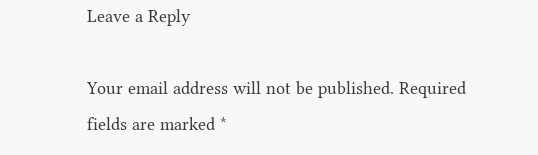Leave a Reply

Your email address will not be published. Required fields are marked *